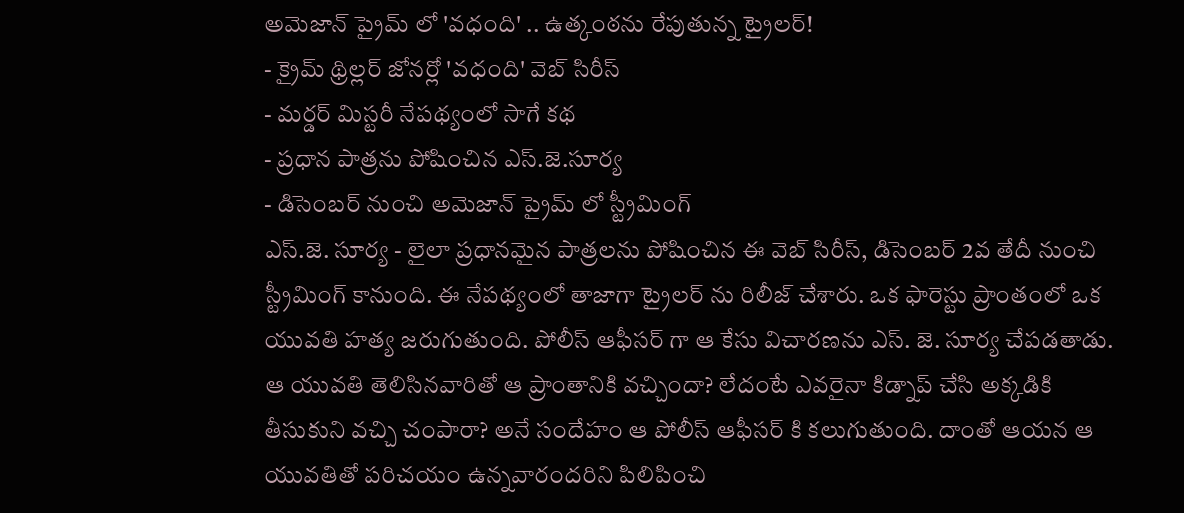అమెజాన్ ప్రైమ్ లో 'వధంది' .. ఉత్కంఠను రేపుతున్న ట్రైలర్!
- క్రైమ్ థ్రిల్లర్ జోనర్లో 'వధంది' వెబ్ సిరీస్
- మర్డర్ మిస్టరీ నేపథ్యంలో సాగే కథ
- ప్రధాన పాత్రను పోషించిన ఎస్.జె.సూర్య
- డిసెంబర్ నుంచి అమెజాన్ ప్రైమ్ లో స్ట్రీమింగ్
ఎస్.జె. సూర్య - లైలా ప్రధానమైన పాత్రలను పోషించిన ఈ వెబ్ సిరీస్, డిసెంబర్ 2వ తేదీ నుంచి స్ట్రీమింగ్ కానుంది. ఈ నేపథ్యంలో తాజాగా ట్రైలర్ ను రిలీజ్ చేశారు. ఒక ఫారెస్టు ప్రాంతంలో ఒక యువతి హత్య జరుగుతుంది. పోలీస్ ఆఫీసర్ గా ఆ కేసు విచారణను ఎస్. జె. సూర్య చేపడతాడు.
ఆ యువతి తెలిసినవారితో ఆ ప్రాంతానికి వచ్చిందా? లేదంటే ఎవరైనా కిడ్నాప్ చేసి అక్కడికి తీసుకుని వచ్చి చంపారా? అనే సందేహం ఆ పోలీస్ ఆఫీసర్ కి కలుగుతుంది. దాంతో ఆయన ఆ యువతితో పరిచయం ఉన్నవారందరిని పిలిపించి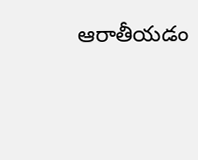ఆరాతీయడం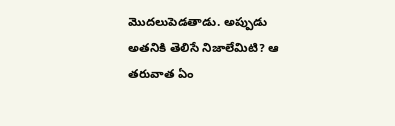మొదలుపెడతాడు. అప్పుడు అతనికి తెలిసే నిజాలేమిటి? ఆ తరువాత ఏం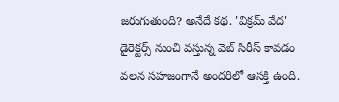జరుగుతుంది? అనేదే కథ. 'విక్రమ్ వేద' డైరెక్టర్స్ నుంచి వస్తున్న వెబ్ సిరీస్ కావడం వలన సహజంగానే అందరిలో ఆసక్తి ఉంది.